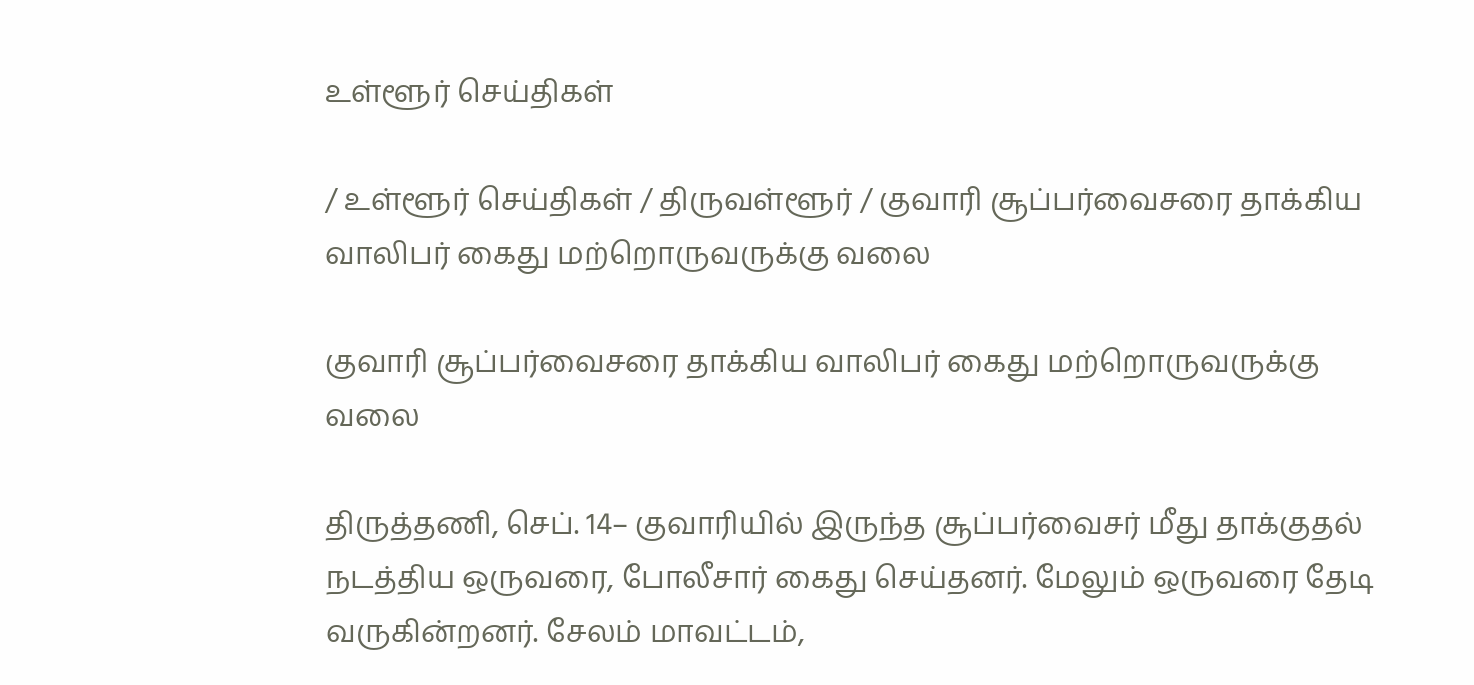உள்ளூர் செய்திகள்

/ உள்ளூர் செய்திகள் / திருவள்ளூர் / குவாரி சூப்பர்வைசரை தாக்கிய வாலிபர் கைது மற்றொருவருக்கு வலை

குவாரி சூப்பர்வைசரை தாக்கிய வாலிபர் கைது மற்றொருவருக்கு வலை

திருத்தணி, செப். 14– குவாரியில் இருந்த சூப்பர்வைசர் மீது தாக்குதல் நடத்திய ஒருவரை, போலீசார் கைது செய்தனர். மேலும் ஒருவரை தேடி வருகின்றனர். சேலம் மாவட்டம்,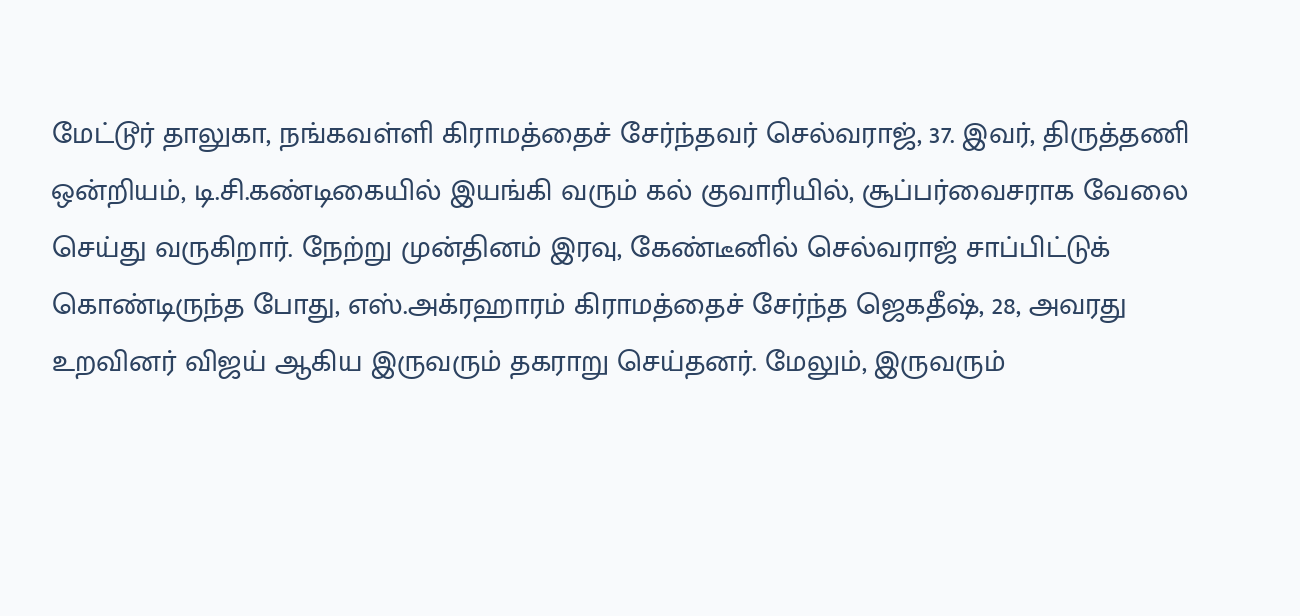மேட்டூர் தாலுகா, நங்கவள்ளி கிராமத்தைச் சேர்ந்தவர் செல்வராஜ், 37. இவர், திருத்தணி ஒன்றியம், டி.சி.கண்டிகையில் இயங்கி வரும் கல் குவாரியில், சூப்பர்வைசராக வேலை செய்து வருகிறார். நேற்று முன்தினம் இரவு, கேண்டீனில் செல்வராஜ் சாப்பிட்டுக் கொண்டிருந்த போது, எஸ்.அக்ரஹாரம் கிராமத்தைச் சேர்ந்த ஜெகதீஷ், 28, அவரது உறவினர் விஜய் ஆகிய இருவரும் தகராறு செய்தனர். மேலும், இருவரும்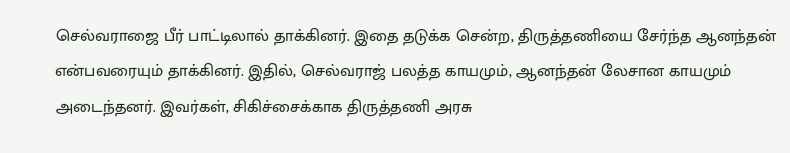செல்வராஜை பீர் பாட்டிலால் தாக்கினர். இதை தடுக்க சென்ற, திருத்தணியை சேர்ந்த ஆனந்தன் என்பவரையும் தாக்கினர். இதில், செல்வராஜ் பலத்த காயமும், ஆனந்தன் லேசான காயமும் அடைந்தனர். இவர்கள், சிகிச்சைக்காக திருத்தணி அரசு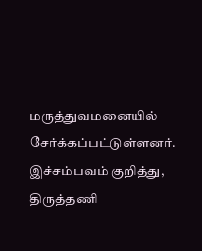மருத்துவமனையில் சேர்க்கப்பட்டுள்ளனர். இச்சம்பவம் குறித்து, திருத்தணி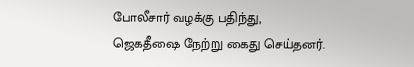போலீசார் வழக்கு பதிந்து, ஜெகதீஷை நேற்று கைது செய்தனர்.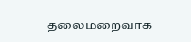தலைமறைவாக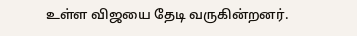உள்ள விஜயை தேடி வருகின்றனர்.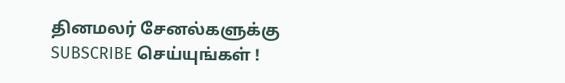தினமலர் சேனல்களுக்கு SUBSCRIBE செய்யுங்கள் !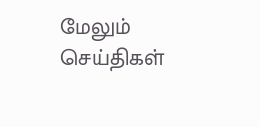மேலும் செய்திகள்